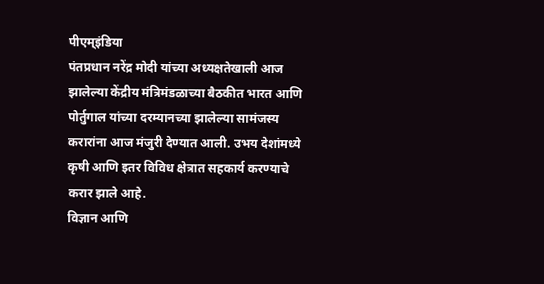पीएम्इंडिया
पंतप्रधान नरेंद्र मोदी यांच्या अध्यक्षतेखाली आज झालेल्या केंद्रीय मंत्रिमंडळाच्या बैठकीत भारत आणि पोर्तुगाल यांच्या दरम्यानच्या झालेल्या सामंजस्य करारांना आज मंजुरी देण्यात आली. उभय देशांमध्ये कृषी आणि इतर विविध क्षेत्रात सहकार्य करण्याचे करार झाले आहे.
विज्ञान आणि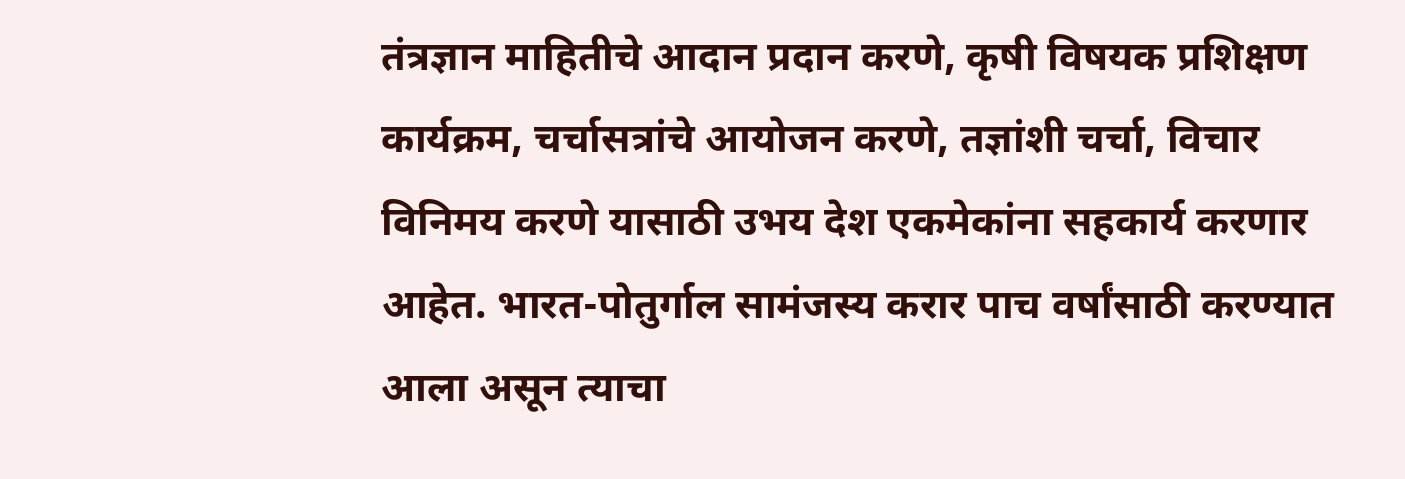तंत्रज्ञान माहितीचे आदान प्रदान करणे, कृषी विषयक प्रशिक्षण कार्यक्रम, चर्चासत्रांचे आयोजन करणे, तज्ञांशी चर्चा, विचार विनिमय करणे यासाठी उभय देश एकमेकांना सहकार्य करणार आहेत. भारत-पोतुर्गाल सामंजस्य करार पाच वर्षांसाठी करण्यात आला असून त्याचा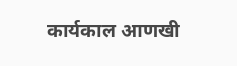कार्यकाल आणखी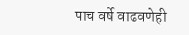पाच वर्षे वाढवणेही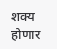शक्य होणार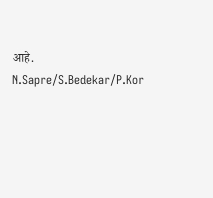आहे.
N.Sapre/S.Bedekar/P.Kor